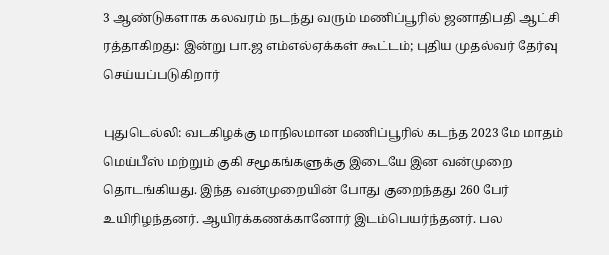3 ஆண்டுகளாக கலவரம் நடந்து வரும் மணிப்பூரில் ஜனாதிபதி ஆட்சி ரத்தாகிறது: இன்று பா.ஜ எம்எல்ஏக்கள் கூட்டம்; புதிய முதல்வர் தேர்வு செய்யப்படுகிறார்

புதுடெல்லி: வடகிழக்கு மாநிலமான மணிப்பூரில் கடந்த 2023 மே மாதம் மெய்பீஸ் மற்றும் குகி சமூகங்களுக்கு இடையே இன வன்முறை தொடங்கியது. இந்த வன்முறையின் போது குறைந்தது 260 பேர் உயிரிழந்தனர். ஆயிரக்கணக்கானோர் இடம்பெயர்ந்தனர். பல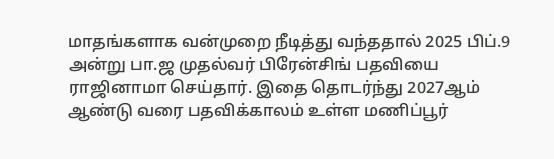மாதங்களாக வன்முறை நீடித்து வந்ததால் 2025 பிப்.9 அன்று பா.ஜ முதல்வர் பிரேன்சிங் பதவியை ராஜினாமா செய்தார். இதை தொடர்ந்து 2027ஆம் ஆண்டு வரை பதவிக்காலம் உள்ள மணிப்பூர்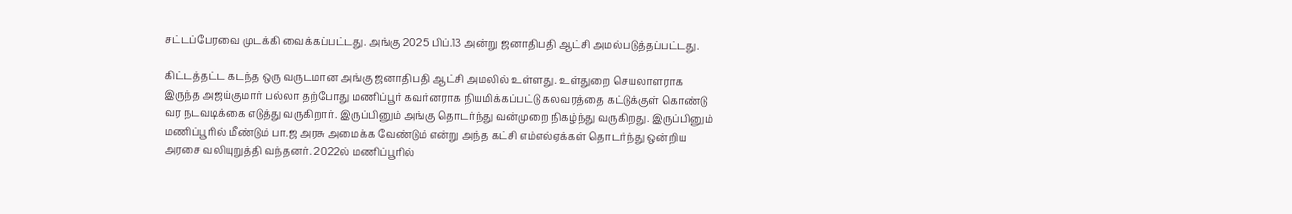சட்டப்பேரவை முடக்கி வைக்கப்பட்டது. அங்கு 2025 பிப்.13 அன்று ஜனாதிபதி ஆட்சி அமல்படுத்தப்பட்டது.

கிட்டத்தட்ட கடந்த ஒரு வருடமான அங்கு ஜனாதிபதி ஆட்சி அமலில் உள்ளது. உள்துறை செயலாளராக இருந்த அஜய்குமார் பல்லா தற்போது மணிப்பூர் கவர்னராக நியமிக்கப்பட்டு கலவரத்தை கட்டுக்குள் கொண்டு வர நடவடிக்கை எடுத்து வருகிறார். இருப்பினும் அங்கு தொடர்ந்து வன்முறை நிகழ்ந்து வருகிறது. இருப்பினும் மணிப்பூரில் மீண்டும் பா.ஜ அரசு அமைக்க வேண்டும் என்று அந்த கட்சி எம்எல்ஏக்கள் தொடர்ந்து ஒன்றிய அரசை வலியுறுத்தி வந்தனர். 2022ல் மணிப்பூரில்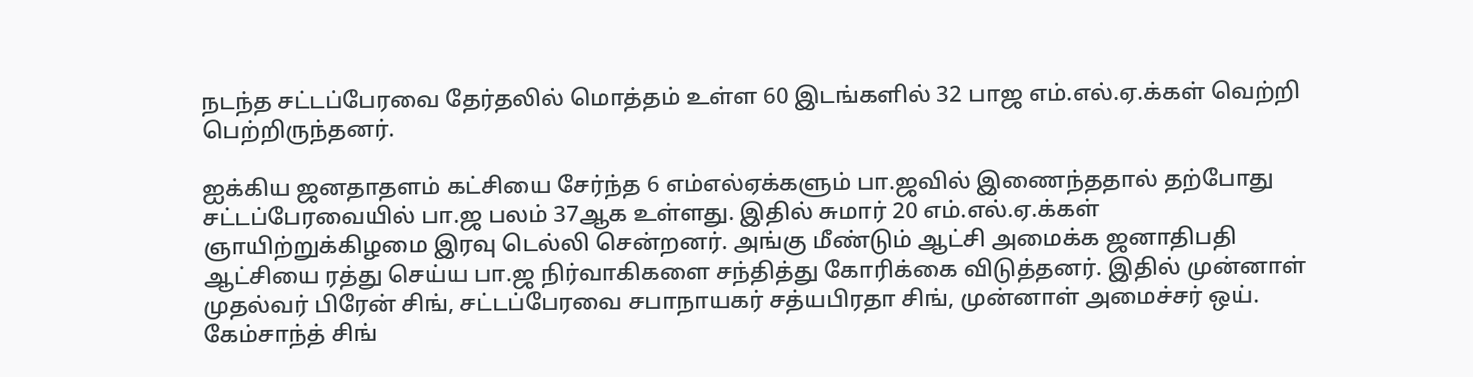நடந்த சட்டப்பேரவை தேர்தலில் மொத்தம் உள்ள 60 இடங்களில் 32 பாஜ எம்.எல்.ஏ.க்கள் வெற்றி பெற்றிருந்தனர்.

ஐக்கிய ஜனதாதளம் கட்சியை சேர்ந்த 6 எம்எல்ஏக்களும் பா.ஜவில் இணைந்ததால் தற்போது சட்டப்பேரவையில் பா.ஜ பலம் 37ஆக உள்ளது. இதில் சுமார் 20 எம்.எல்.ஏ.க்கள் ஞாயிற்றுக்கிழமை இரவு டெல்லி சென்றனர். அங்கு மீண்டும் ஆட்சி அமைக்க ஜனாதிபதி ஆட்சியை ரத்து செய்ய பா.ஜ நிர்வாகிகளை சந்தித்து கோரிக்கை விடுத்தனர். இதில் முன்னாள் முதல்வர் பிரேன் சிங், சட்டப்பேரவை சபாநாயகர் சத்யபிரதா சிங், முன்னாள் அமைச்சர் ஒய். கேம்சாந்த் சிங்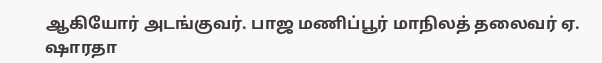ஆகியோர் அடங்குவர். பாஜ மணிப்பூர் மாநிலத் தலைவர் ஏ. ஷாரதா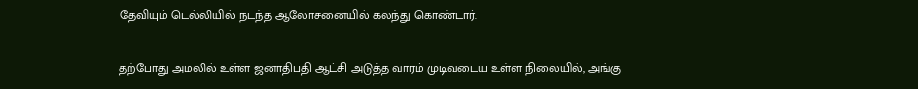தேவியும் டெல்லியில் நடந்த ஆலோசனையில் கலந்து கொண்டார்.

தற்போது அமலில் உள்ள ஜனாதிபதி ஆட்சி அடுத்த வாரம் முடிவடைய உள்ள நிலையில், அங்கு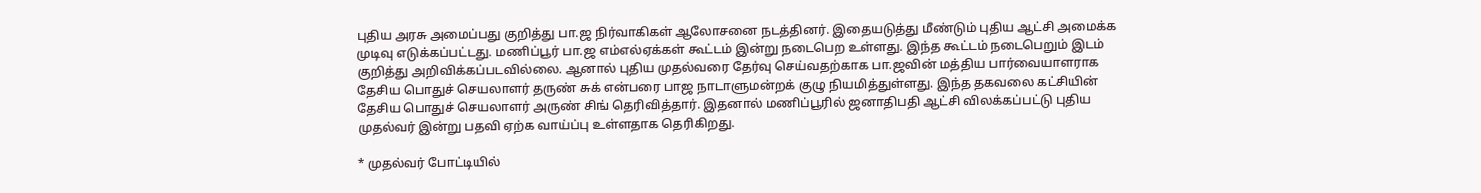புதிய அரசு அமைப்பது குறித்து பா.ஜ நிர்வாகிகள் ஆலோசனை நடத்தினர். இதையடுத்து மீண்டும் புதிய ஆட்சி அமைக்க முடிவு எடுக்கப்பட்டது. மணிப்பூர் பா.ஜ எம்எல்ஏக்கள் கூட்டம் இன்று நடைபெற உள்ளது. இந்த கூட்டம் நடைபெறும் இடம் குறித்து அறிவிக்கப்படவில்லை. ஆனால் புதிய முதல்வரை தேர்வு செய்வதற்காக பா.ஜவின் மத்திய பார்வையாளராக தேசிய பொதுச் செயலாளர் தருண் சுக் என்பரை பாஜ நாடாளுமன்றக் குழு நியமித்துள்ளது. இந்த தகவலை கட்சியின் தேசிய பொதுச் செயலாளர் அருண் சிங் தெரிவித்தார். இதனால் மணிப்பூரில் ஜனாதிபதி ஆட்சி விலக்கப்பட்டு புதிய முதல்வர் இன்று பதவி ஏற்க வாய்ப்பு உள்ளதாக தெரிகிறது.

* முதல்வர் போட்டியில்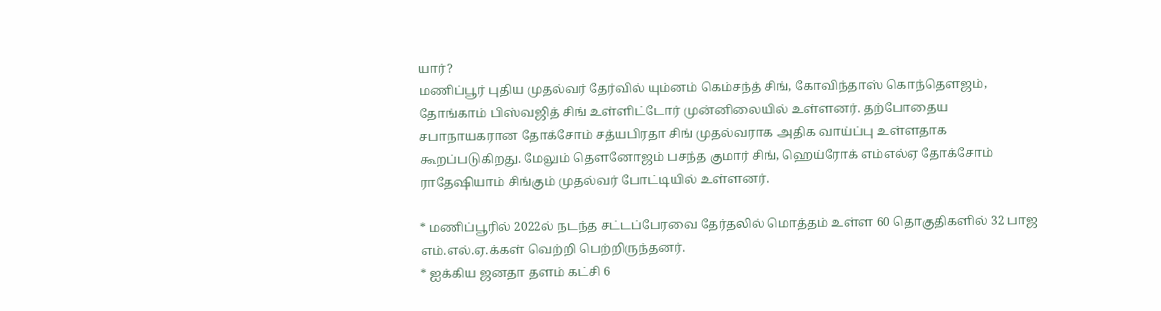யார்?
மணிப்பூர் புதிய முதல்வர் தேர்வில் யும்னம் கெம்சந்த் சிங், கோவிந்தாஸ் கொந்தௌஜம், தோங்காம் பிஸ்வஜித் சிங் உள்ளிட்டோர் முன்னிலையில் உள்ளனர். தற்போதைய சபாநாயகரான தோக்சோம் சத்யபிரதா சிங் முதல்வராக அதிக வாய்ப்பு உள்ளதாக கூறப்படுகிறது. மேலும் தௌனோஜம் பசந்த குமார் சிங், ஹெய்ரோக் எம்எல்ஏ தோக்சோம் ராதேஷியாம் சிங்கும் முதல்வர் போட்டியில் உள்ளனர்.

* மணிப்பூரில் 2022ல் நடந்த சட்டப்பேரவை தேர்தலில் மொத்தம் உள்ள 60 தொகுதிகளில் 32 பாஜ எம்.எல்.ஏ.க்கள் வெற்றி பெற்றிருந்தனர்.
* ஐக்கிய ஜனதா தளம் கட்சி 6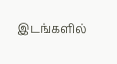இடங்களில்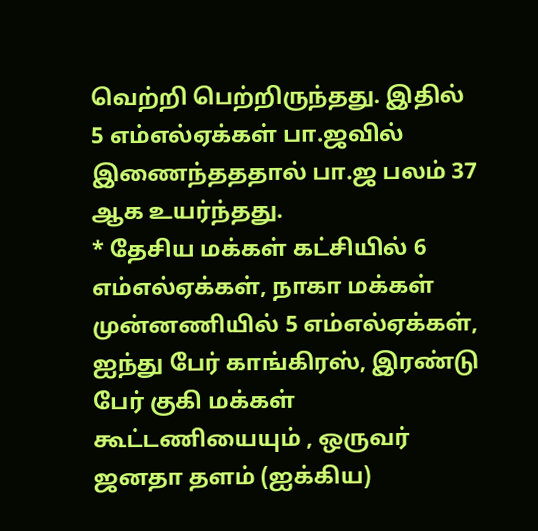வெற்றி பெற்றிருந்தது. இதில் 5 எம்எல்ஏக்கள் பா.ஜவில் இணைந்தததால் பா.ஜ பலம் 37 ஆக உயர்ந்தது.
* தேசிய மக்கள் கட்சியில் 6 எம்எல்ஏக்கள், நாகா மக்கள் முன்னணியில் 5 எம்எல்ஏக்கள், ஐந்து பேர் காங்கிரஸ், இரண்டு பேர் குகி மக்கள் கூட்டணியையும் , ஒருவர் ஜனதா தளம் (ஐக்கிய)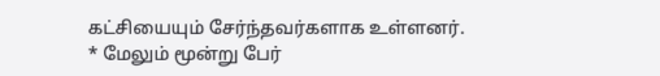கட்சியையும் சேர்ந்தவர்களாக உள்ளனர்.
* மேலும் மூன்று பேர்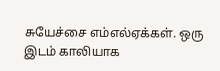சுயேச்சை எம்எல்ஏக்கள். ஒரு இடம் காலியாக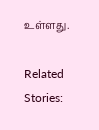உள்ளது.

Related Stories: